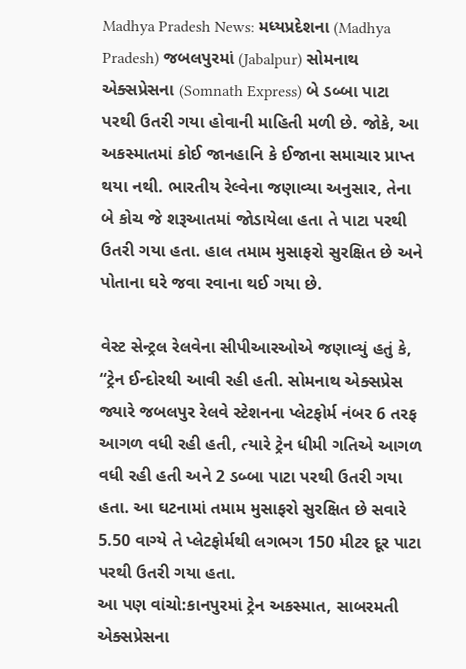Madhya Pradesh News: મધ્યપ્રદેશના (Madhya Pradesh) જબલપુરમાં (Jabalpur) સોમનાથ એક્સપ્રેસના (Somnath Express) બે ડબ્બા પાટા પરથી ઉતરી ગયા હોવાની માહિતી મળી છે. જોકે, આ અકસ્માતમાં કોઈ જાનહાનિ કે ઈજાના સમાચાર પ્રાપ્ત થયા નથી. ભારતીય રેલ્વેના જણાવ્યા અનુસાર, તેના બે કોચ જે શરૂઆતમાં જોડાયેલા હતા તે પાટા પરથી ઉતરી ગયા હતા. હાલ તમામ મુસાફરો સુરક્ષિત છે અને પોતાના ઘરે જવા રવાના થઈ ગયા છે.

વેસ્ટ સેન્ટ્રલ રેલવેના સીપીઆરઓએ જણાવ્યું હતું કે, “ટ્રેન ઈન્દોરથી આવી રહી હતી. સોમનાથ એક્સપ્રેસ જ્યારે જબલપુર રેલવે સ્ટેશનના પ્લેટફોર્મ નંબર 6 તરફ આગળ વધી રહી હતી, ત્યારે ટ્રેન ધીમી ગતિએ આગળ વધી રહી હતી અને 2 ડબ્બા પાટા પરથી ઉતરી ગયા હતા. આ ઘટનામાં તમામ મુસાફરો સુરક્ષિત છે સવારે 5.50 વાગ્યે તે પ્લેટફોર્મથી લગભગ 150 મીટર દૂર પાટા પરથી ઉતરી ગયા હતા.
આ પણ વાંચો:કાનપુરમાં ટ્રેન અકસ્માત, સાબરમતી એક્સપ્રેસના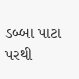ડબ્બા પાટા પરથી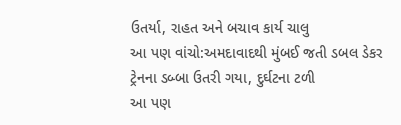ઉતર્યા, રાહત અને બચાવ કાર્ય ચાલુ
આ પણ વાંચો:અમદાવાદથી મુંબઈ જતી ડબલ ડેકર ટ્રેનના ડબ્બા ઉતરી ગયા, દુર્ઘટના ટળી
આ પણ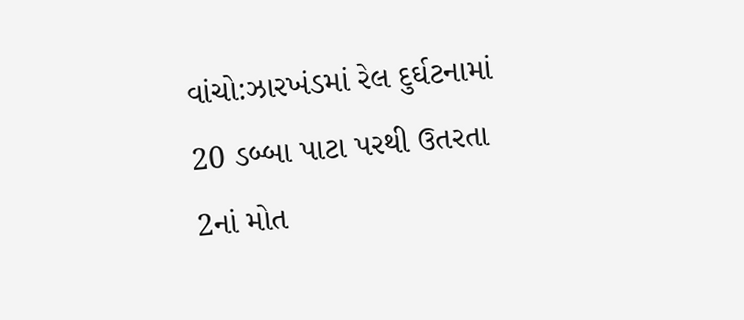વાંચો:ઝારખંડમાં રેલ દુર્ઘટનામાં 20 ડબ્બા પાટા પરથી ઉતરતા 2નાં મોત